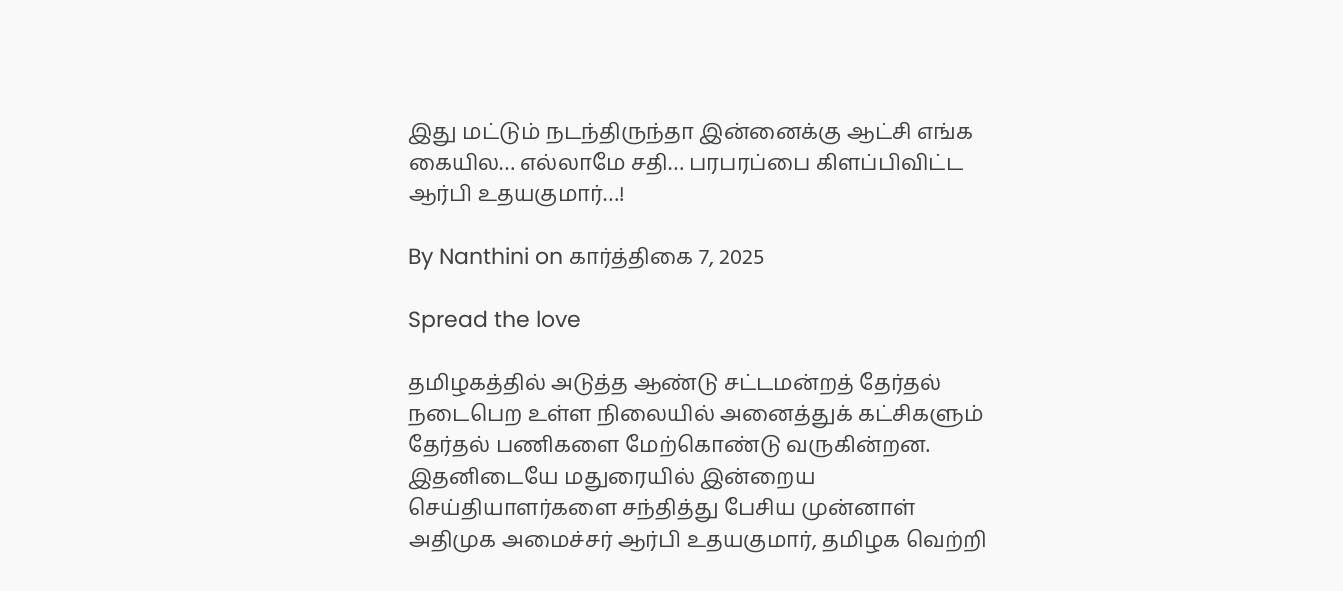இது மட்டும் நடந்திருந்தா இன்னைக்கு ஆட்சி எங்க கையில… எல்லாமே சதி… பரபரப்பை கிளப்பிவிட்ட ஆர்பி உதயகுமார்…!

By Nanthini on கார்த்திகை 7, 2025

Spread the love

தமிழகத்தில் அடுத்த ஆண்டு சட்டமன்றத் தேர்தல் நடைபெற உள்ள நிலையில் அனைத்துக் கட்சிகளும் தேர்தல் பணிகளை மேற்கொண்டு வருகின்றன. இதனிடையே மதுரையில் இன்றைய செய்தியாளர்களை சந்தித்து பேசிய முன்னாள் அதிமுக அமைச்சர் ஆர்பி உதயகுமார், தமிழக வெற்றி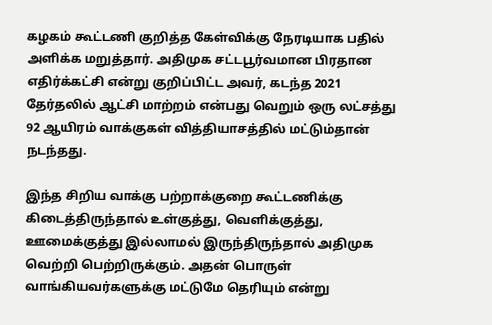கழகம் கூட்டணி குறித்த கேள்விக்கு நேரடியாக பதில் அளிக்க மறுத்தார். அதிமுக சட்டபூர்வமான பிரதான எதிர்க்கட்சி என்று குறிப்பிட்ட அவர், கடந்த 2021 தேர்தலில் ஆட்சி மாற்றம் என்பது வெறும் ஒரு லட்சத்து 92 ஆயிரம் வாக்குகள் வித்தியாசத்தில் மட்டும்தான் நடந்தது.

இந்த சிறிய வாக்கு பற்றாக்குறை கூட்டணிக்கு கிடைத்திருந்தால் உள்குத்து, வெளிக்குத்து, ஊமைக்குத்து இல்லாமல் இருந்திருந்தால் அதிமுக வெற்றி பெற்றிருக்கும். அதன் பொருள் வாங்கியவர்களுக்கு மட்டுமே தெரியும் என்று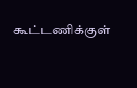கூட்டணிக்குள்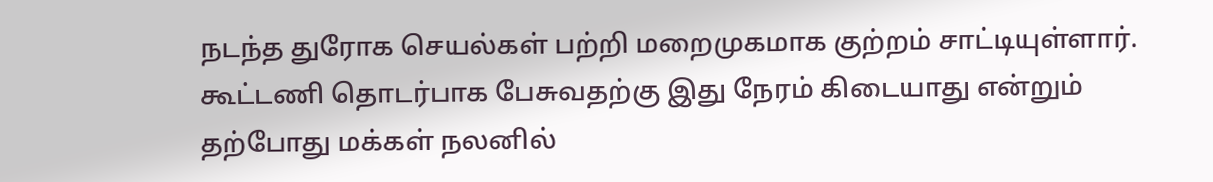நடந்த துரோக செயல்கள் பற்றி மறைமுகமாக குற்றம் சாட்டியுள்ளார். கூட்டணி தொடர்பாக பேசுவதற்கு இது நேரம் கிடையாது என்றும் தற்போது மக்கள் நலனில்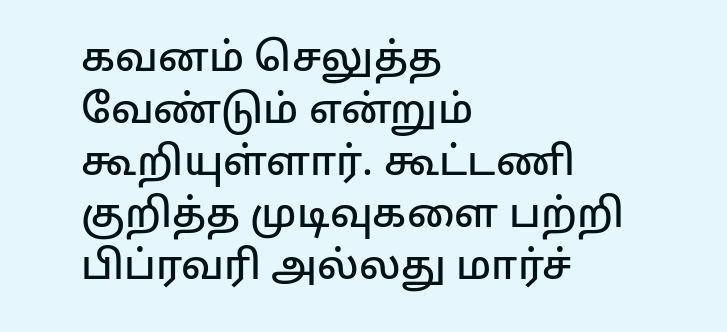கவனம் செலுத்த வேண்டும் என்றும் கூறியுள்ளார். கூட்டணி குறித்த முடிவுகளை பற்றி பிப்ரவரி அல்லது மார்ச்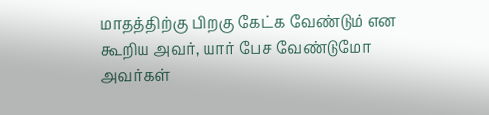மாதத்திற்கு பிறகு கேட்க வேண்டும் என கூறிய அவர், யார் பேச வேண்டுமோ அவர்கள்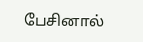பேசினால்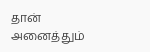தான் அனைத்தும்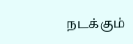நடக்கும்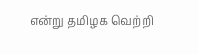என்று தமிழக வெற்றி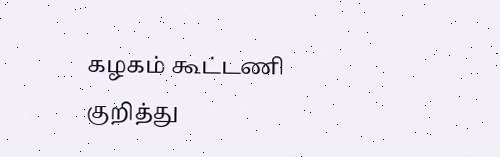கழகம் கூட்டணி குறித்து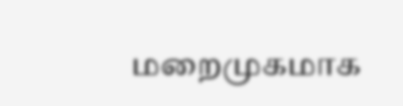மறைமுகமாக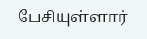பேசியுள்ளார்